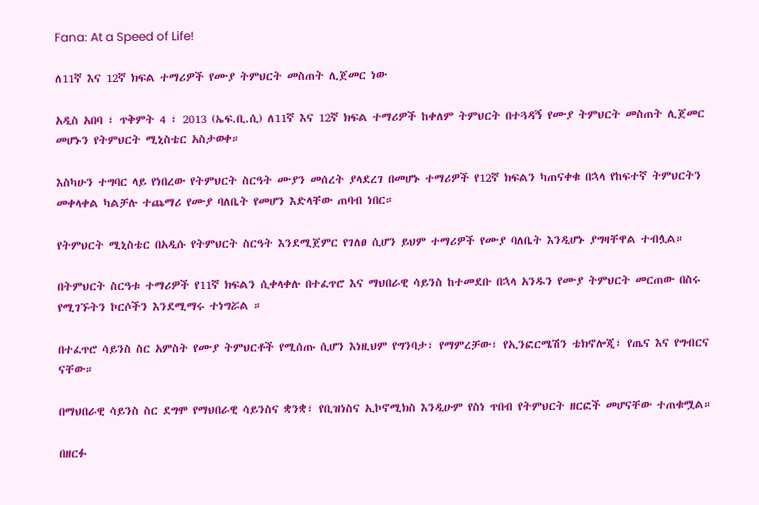Fana: At a Speed of Life!

ለ11ኛ እና 12ኛ ክፍል ተማሪዎች የሙያ ትምህርት መስጠት ሊጀመር ነው

አዲስ አበባ ፣ ጥቅምት 4 ፣ 2013 (ኤፍ.ቢ.ሲ) ለ11ኛ እና 12ኛ ክፍል ተማሪዎች ከቀለም ትምህርት በተጓዳኝ የሙያ ትምህርት መስጠት ሊጀመር መሆኑን የትምህርት ሚኒስቴር አስታወቀ።

እስካሁን ተግባር ላይ የነበረው የትምህርት ስርዓት ሙያን መሰረት ያላደረገ በመሆኑ ተማሪዎች የ12ኛ ክፍልን ካጠናቀቁ በኋላ የከፍተኛ ትምህርትን መቀላቀል ካልቻሉ ተጨማሪ የሙያ ባለቤት የመሆን እድላቸው ጠባብ ነበር።

የትምህርት ሚኒስቴር በአዲሱ የትምህርት ስርዓት እንደሚጀምር የገለፀ ሲሆን ይህም ተማሪዎች የሙያ ባለቤት እንዲሆኑ ያግዛቸዋል ተብሏል።

በትምህርት ስርዓቱ ተማሪዎች የ11ኛ ክፍልን ሲቀላቀሉ በተፈጥሮ እና ማህበራዊ ሳይንስ ከተመደቡ በኋላ አንዱን የሙያ ትምህርት መርጠው በስሩ የሚገኙትን ኮርሶችን እንደሚማሩ ተነግሯል ።

በተፈጥሮ ሳይንስ ስር አምስት የሙያ ትምህርቶች የሚሰጡ ሲሆን እነዚህም የግንባታ፣ የማምረቻው፣ የኢንፎርሜሽን ቴክኖሎጂ፣ የጤና እና የግብርና ናቸው።

በማህበራዊ ሳይንስ ስር ደግሞ የማህበራዊ ሳይንስና ቋንቋ፣ የቢዝነስና ኢኮኖሚክስ እንዲሁም የስነ ጥበብ የትምህርት ዘርፎች መሆናቸው ተጠቁሟል።

በዘርፉ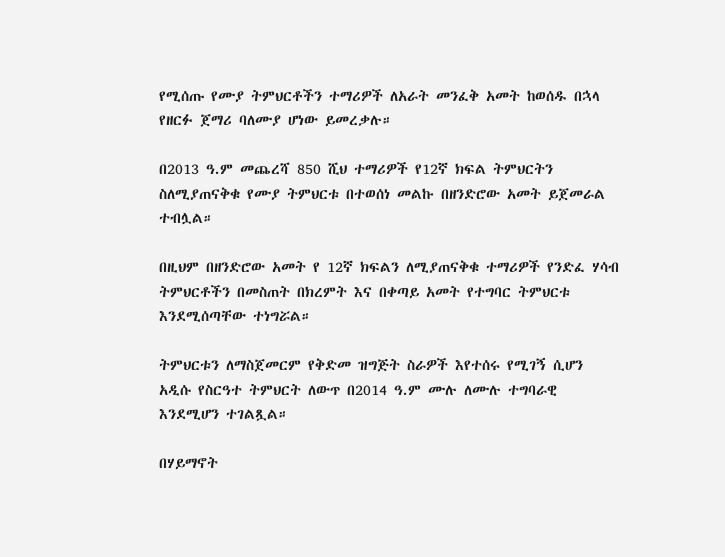የሚሰጡ የሙያ ትምህርቶችን ተማሪዎች ለአራት መንፈቅ አመት ከወሰዱ በኋላ የዘርፉ ጀማሪ ባለሙያ ሆነው ይመረቃሉ።

በ2013 ዓ.ም መጨረሻ 850 ሺህ ተማሪዎች የ12ኛ ክፍል ትምህርትን ስለሚያጠናቅቁ የሙያ ትምህርቱ በተወሰነ መልኩ በዘንድሮው አመት ይጀመራል ተብሏል።

በዚህም በዘንድሮው አመት የ 12ኛ ክፍልን ለሚያጠናቅቁ ተማሪዎች የንድፈ ሃሳብ ትምህርቶችን በመስጠት በክረምት እና በቀጣይ አመት የተግባር ትምህርቱ እንደሚሰጣቸው ተነግሯል።

ትምህርቱን ለማስጀመርም የቅድመ ዝግጅት ስራዎች እየተሰሩ የሚገኝ ሲሆን አዲሱ የስርዓተ ትምህርት ለውጥ በ2014 ዓ.ም ሙሉ ለሙሉ ተግባራዊ እንደሚሆን ተገልጿል።

በሃይማኖት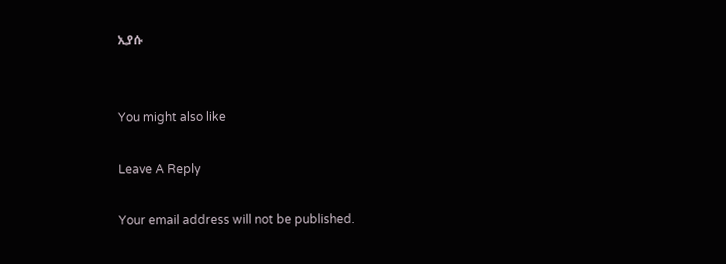ኢያሱ


You might also like

Leave A Reply

Your email address will not be published.